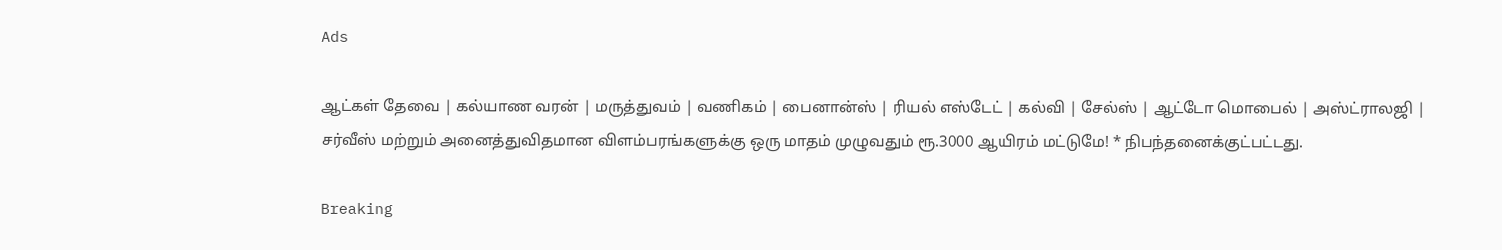Ads

ஆட்கள் தேவை | கல்யாண வரன் | மருத்துவம் | வணிகம் | பைனான்ஸ் | ரியல் எஸ்டேட் | கல்வி | சேல்ஸ் | ஆட்டோ மொபைல் | அஸ்ட்ராலஜி | சர்வீஸ் மற்றும் அனைத்துவிதமான விளம்பரங்களுக்கு ஒரு மாதம் முழுவதும் ரூ.3000 ஆயிரம் மட்டுமே! * நிபந்தனைக்குட்பட்டது.

Breaking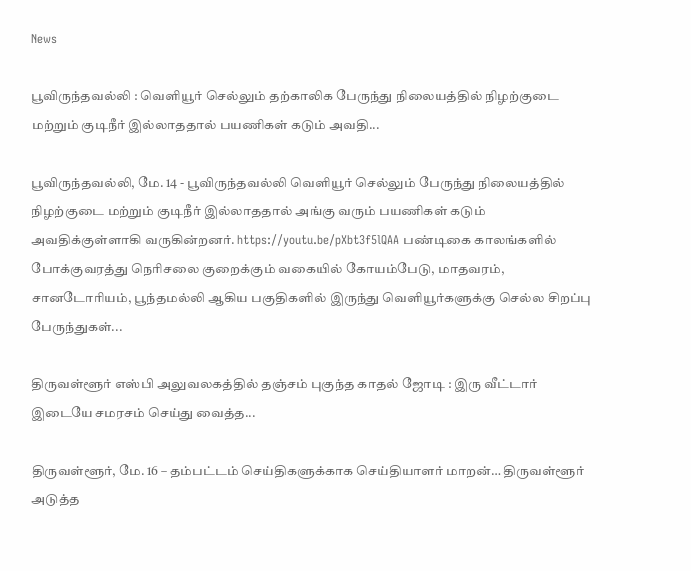News

பூவிருந்தவல்லி : வெளியூர் செல்லும் தற்காலிக பேருந்து நிலையத்தில் நிழற்குடை மற்றும் குடிநீர் இல்லாததால் பயணிகள் கடும் அவதி...

பூவிருந்தவல்லி, மே. 14 - பூவிருந்தவல்லி வெளியூர் செல்லும் பேருந்து நிலையத்தில் நிழற்குடை மற்றும் குடிநீர் இல்லாததால் அங்கு வரும் பயணிகள் கடும் அவதிக்குள்ளாகி வருகின்றனர். https://youtu.be/pXbt3f5lQAA பண்டிகை காலங்களில் போக்குவரத்து நெரிசலை குறைக்கும் வகையில் கோயம்பேடு, மாதவரம், சானடோரியம், பூந்தமல்லி ஆகிய பகுதிகளில் இருந்து வெளியூர்களுக்கு செல்ல சிறப்பு பேருந்துகள்...

திருவள்ளூர் எஸ்பி அலுவலகத்தில் தஞ்சம் புகுந்த காதல் ஜோடி : இரு வீட்டார் இடையே சமரசம் செய்து வைத்த...

திருவள்ளூர், மே. 16 – தம்பட்டம் செய்திகளுக்காக செய்தியாளர் மாறன்… திருவள்ளூர் அடுத்த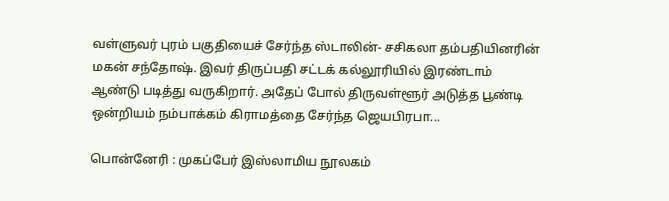வள்ளுவர் புரம் பகுதியைச் சேர்ந்த ஸ்டாலின்- சசிகலா தம்பதியினரின் மகன் சந்தோஷ். இவர் திருப்பதி சட்டக் கல்லூரியில் இரண்டாம் ஆண்டு படித்து வருகிறார். அதேப் போல் திருவள்ளூர் அடுத்த பூண்டி ஒன்றியம் நம்பாக்கம் கிராமத்தை சேர்ந்த ஜெயபிரபா...

பொன்னேரி : முகப்பேர் இஸ்லாமிய நூலகம்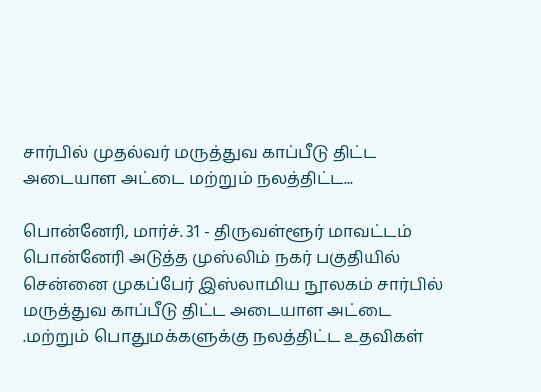சார்பில் முதல்வர் மருத்துவ காப்பீடு திட்ட அடையாள அட்டை மற்றும் நலத்திட்ட...

பொன்னேரி, மார்ச். 31 - திருவள்ளூர் மாவட்டம் பொன்னேரி அடுத்த முஸ்லிம் நகர் பகுதியில் சென்னை முகப்பேர் இஸ்லாமிய நூலகம் சார்பில் மருத்துவ காப்பீடு திட்ட அடையாள அட்டை .மற்றும் பொதுமக்களுக்கு நலத்திட்ட உதவிகள்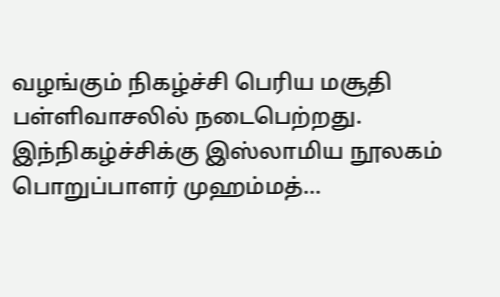வழங்கும் நிகழ்ச்சி பெரிய மசூதி பள்ளிவாசலில் நடைபெற்றது. இந்நிகழ்ச்சிக்கு இஸ்லாமிய நூலகம் பொறுப்பாளர் முஹம்மத்...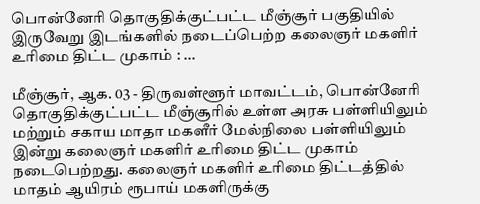பொன்னேரி தொகுதிக்குட்பட்ட மீஞ்சூர் பகுதியில் இருவேறு இடங்களில் நடைப்பெற்ற கலைஞர் மகளிர் உரிமை திட்ட முகாம் : ...

மீஞ்சூர், ஆக. 03 - திருவள்ளூர் மாவட்டம், பொன்னேரி தொகுதிக்குட்பட்ட மீஞ்சூரில் உள்ள அரசு பள்ளியிலும் மற்றும் சகாய மாதா மகளீர் மேல்நிலை பள்ளியிலும் இன்று கலைஞர் மகளிர் உரிமை திட்ட முகாம் நடைபெற்றது. கலைஞர் மகளிர் உரிமை திட்டத்தில் மாதம் ஆயிரம் ரூபாய் மகளிருக்கு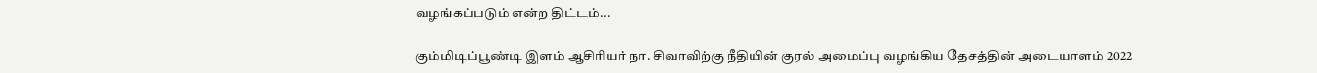வழங்கப்படும் என்ற திட்டம்...

கும்மிடிப்பூண்டி இளம் ஆசிரியர் நா. சிவாவிற்கு நீதியின் குரல் அமைப்பு வழங்கிய தேசத்தின் அடையாளம் 2022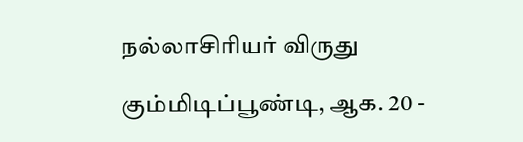நல்லாசிரியர் விருது

கும்மிடிப்பூண்டி, ஆக. 20 -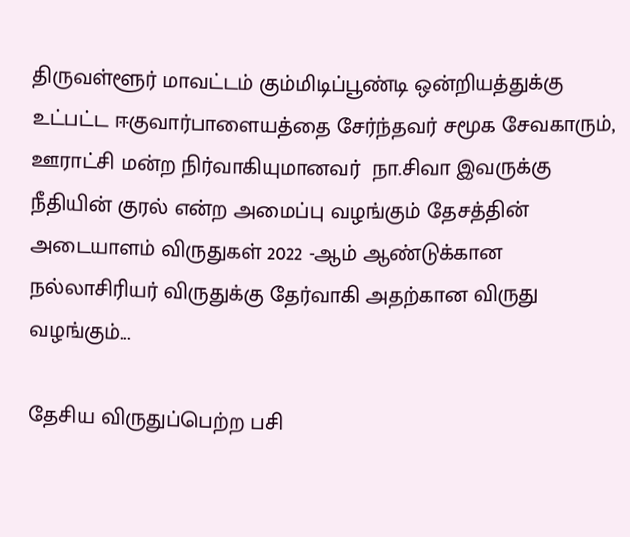திருவள்ளூர் மாவட்டம் கும்மிடிப்பூண்டி ஒன்றியத்துக்கு உட்பட்ட ஈகுவார்பாளையத்தை சேர்ந்தவர் சமூக சேவகாரும், ஊராட்சி மன்ற நிர்வாகியுமானவர்  நா.சிவா இவருக்கு நீதியின் குரல் என்ற அமைப்பு வழங்கும் தேசத்தின் அடையாளம் விருதுகள் 2022 -ஆம் ஆண்டுக்கான நல்லாசிரியர் விருதுக்கு தேர்வாகி அதற்கான விருது வழங்கும்...

தேசிய விருதுப்பெற்ற பசி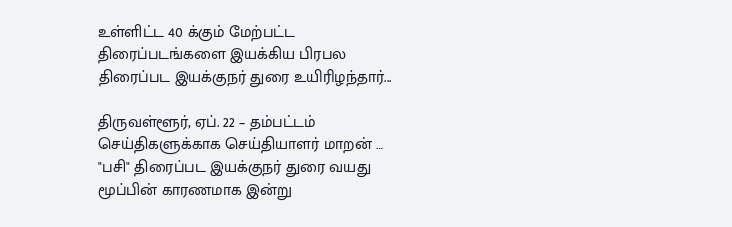உள்ளிட்ட 40 க்கும் மேற்பட்ட திரைப்படங்களை இயக்கிய பிரபல திரைப்பட இயக்குநர் துரை உயிரிழந்தார்...

திருவள்ளூர், ஏப். 22 – தம்பட்டம் செய்திகளுக்காக செய்தியாளர் மாறன் … "பசி" திரைப்பட இயக்குநர் துரை வயது மூப்பின் காரணமாக இன்று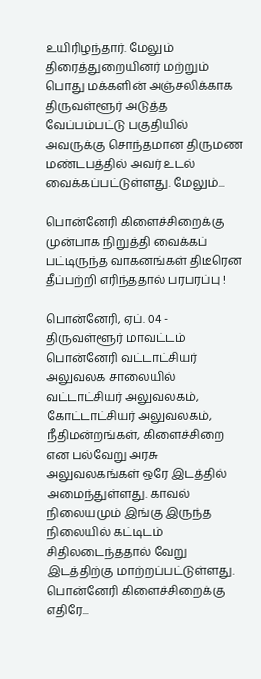உயிரிழந்தார். மேலும் திரைத்துறையினர் மற்றும் பொது மக்களின் அஞ்சலிக்காக திருவள்ளூர் அடுத்த வேப்பம்பட்டு பகுதியில் அவருக்கு சொந்தமான திருமண மண்டபத்தில் அவர் உடல் வைக்கப்பட்டுள்ளது. மேலும்...

பொன்னேரி கிளைச்சிறைக்கு முன்பாக நிறுத்தி வைக்கப் பட்டிருந்த வாகனங்கள் திடீரென தீப்பற்றி எரிந்ததால் பரபரப்பு !

பொன்னேரி, ஏப். 04 - திருவள்ளூர் மாவட்டம் பொன்னேரி வட்டாட்சியர் அலுவலக சாலையில் வட்டாட்சியர் அலுவலகம், கோட்டாட்சியர் அலுவலகம், நீதிமன்றங்கள், கிளைச்சிறை என பல்வேறு அரசு அலுவலகங்கள் ஒரே இடத்தில் அமைந்துள்ளது. காவல் நிலையமும் இங்கு இருந்த நிலையில் கட்டிடம் சிதிலடைந்ததால் வேறு இடத்திற்கு மாற்றப்பட்டுள்ளது. பொன்னேரி கிளைச்சிறைக்கு எதிரே...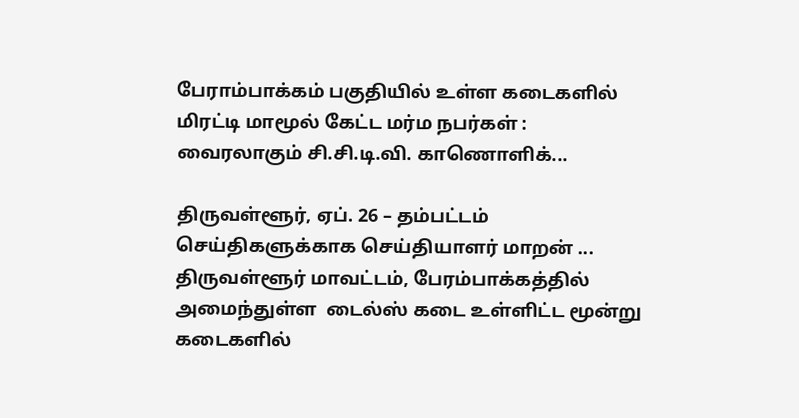பேராம்பாக்கம் பகுதியில் உள்ள கடைகளில் மிரட்டி மாமூல் கேட்ட மர்ம நபர்கள் : வைரலாகும் சி.சி.டி.வி. காணொளிக்...

திருவள்ளூர், ஏப். 26 – தம்பட்டம் செய்திகளுக்காக செய்தியாளர் மாறன் ... திருவள்ளூர் மாவட்டம், பேரம்பாக்கத்தில் அமைந்துள்ள  டைல்ஸ் கடை உள்ளிட்ட மூன்று கடைகளில்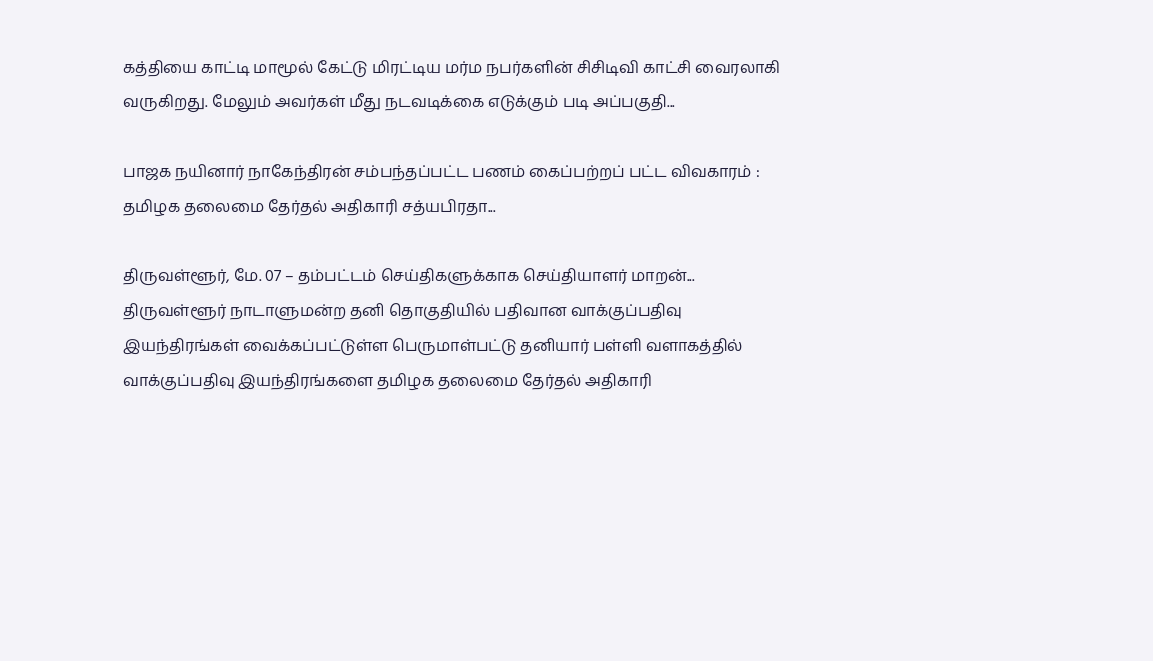கத்தியை காட்டி மாமூல் கேட்டு மிரட்டிய மர்ம நபர்களின் சிசிடிவி காட்சி வைரலாகி வருகிறது. மேலும் அவர்கள் மீது நடவடிக்கை எடுக்கும் படி அப்பகுதி...

பாஜக நயினார் நாகேந்திரன் சம்பந்தப்பட்ட பணம் கைப்பற்றப் பட்ட விவகாரம் : தமிழக தலைமை தேர்தல் அதிகாரி சத்யபிரதா...

திருவள்ளூர், மே. 07 – தம்பட்டம் செய்திகளுக்காக செய்தியாளர் மாறன்... திருவள்ளூர் நாடாளுமன்ற தனி தொகுதியில் பதிவான வாக்குப்பதிவு இயந்திரங்கள் வைக்கப்பட்டுள்ள பெருமாள்பட்டு தனியார் பள்ளி வளாகத்தில் வாக்குப்பதிவு இயந்திரங்களை தமிழக தலைமை தேர்தல் அதிகாரி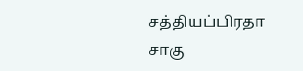சத்தியப்பிரதா சாகு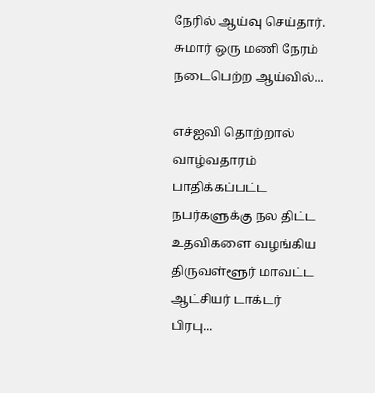நேரில் ஆய்வு செய்தார். சுமார் ஒரு மணி நேரம் நடைபெற்ற ஆய்வில்...

எச்ஐவி தொற்றால் வாழ்வதாரம் பாதிக்கப்பட்ட நபர்களுக்கு நல திட்ட உதவிகளை வழங்கிய திருவள்ளூர் மாவட்ட ஆட்சியர் டாக்டர் பிரபு...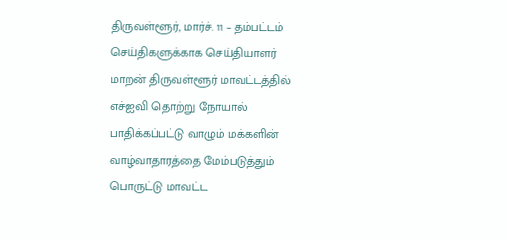திருவள்ளூர், மார்ச். 11 – தம்பட்டம் செய்திகளுக்காக செய்தியாளர் மாறன் திருவள்ளூர் மாவட்டத்தில் எச்ஐவி தொற்று நோயால் பாதிக்கப்பட்டு வாழும் மக்களின் வாழ்வாதாரத்தை மேம்படுத்தும் பொருட்டு மாவட்ட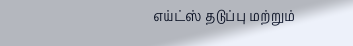எய்ட்ஸ் தடுப்பு மற்றும்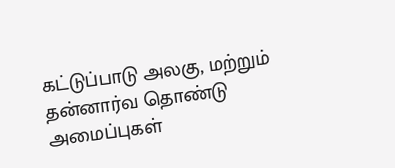கட்டுப்பாடு அலகு, மற்றும் தன்னார்வ தொண்டு அமைப்புகள்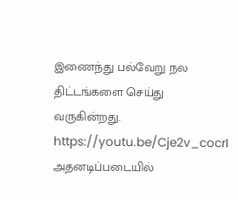இணைந்து பல்வேறு நல திட்டங்களை செய்து வருகின்றது. https://youtu.be/Cje2v_cocrI அதனடிப்படையில்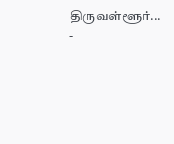திருவள்ளூர்...
-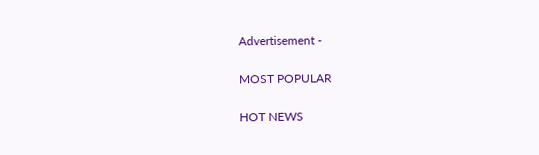Advertisement -

MOST POPULAR

HOT NEWS